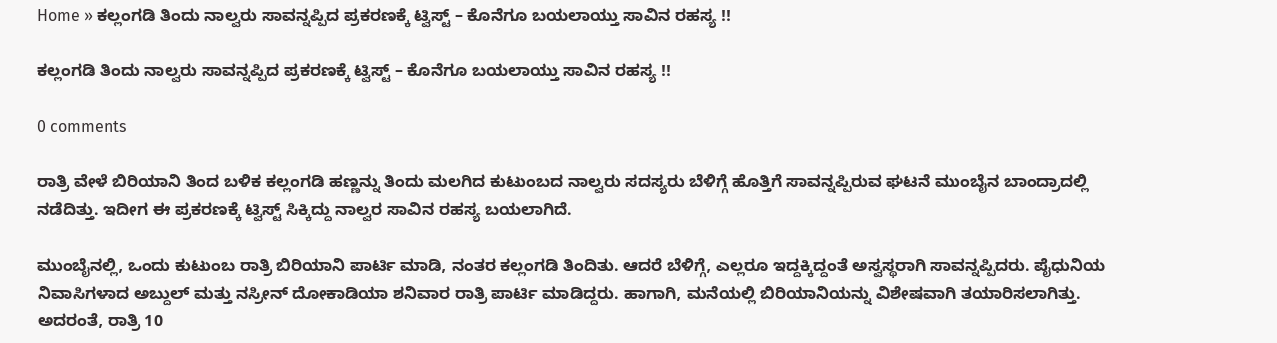Home » ಕಲ್ಲಂಗಡಿ ತಿಂದು ನಾಲ್ವರು ಸಾವನ್ನಪ್ಪಿದ ಪ್ರಕರಣಕ್ಕೆ ಟ್ವಿಸ್ಟ್ – ಕೊನೆಗೂ ಬಯಲಾಯ್ತು ಸಾವಿನ ರಹಸ್ಯ !!

ಕಲ್ಲಂಗಡಿ ತಿಂದು ನಾಲ್ವರು ಸಾವನ್ನಪ್ಪಿದ ಪ್ರಕರಣಕ್ಕೆ ಟ್ವಿಸ್ಟ್ – ಕೊನೆಗೂ ಬಯಲಾಯ್ತು ಸಾವಿನ ರಹಸ್ಯ !!

0 comments

ರಾತ್ರಿ ವೇಳೆ ಬಿರಿಯಾನಿ ತಿಂದ ಬಳಿಕ ಕಲ್ಲಂಗಡಿ ಹಣ್ಣನ್ನು ತಿಂದು ಮಲಗಿದ ಕುಟುಂಬದ ನಾಲ್ವರು ಸದಸ್ಯರು ಬೆಳಿಗ್ಗೆ ಹೊತ್ತಿಗೆ ಸಾವನ್ನಪ್ಪಿರುವ ಘಟನೆ ಮುಂಬೈನ ಬಾಂದ್ರಾದಲ್ಲಿ ನಡೆದಿತ್ತು. ಇದೀಗ ಈ ಪ್ರಕರಣಕ್ಕೆ ಟ್ವಿಸ್ಟ್ ಸಿಕ್ಕಿದ್ದು ನಾಲ್ವರ ಸಾವಿನ ರಹಸ್ಯ ಬಯಲಾಗಿದೆ.

ಮುಂಬೈನಲ್ಲಿ, ಒಂದು ಕುಟುಂಬ ರಾತ್ರಿ ಬಿರಿಯಾನಿ ಪಾರ್ಟಿ ಮಾಡಿ, ನಂತರ ಕಲ್ಲಂಗಡಿ ತಿಂದಿತು. ಆದರೆ ಬೆಳಿಗ್ಗೆ, ಎಲ್ಲರೂ ಇದ್ದಕ್ಕಿದ್ದಂತೆ ಅಸ್ವಸ್ಥರಾಗಿ ಸಾವನ್ನಪ್ಪಿದರು. ಪೈಧುನಿಯ ನಿವಾಸಿಗಳಾದ ಅಬ್ದುಲ್ ಮತ್ತು ನಸ್ರೀನ್ ದೋಕಾಡಿಯಾ ಶನಿವಾರ ರಾತ್ರಿ ಪಾರ್ಟಿ ಮಾಡಿದ್ದರು. ಹಾಗಾಗಿ, ಮನೆಯಲ್ಲಿ ಬಿರಿಯಾನಿಯನ್ನು ವಿಶೇಷವಾಗಿ ತಯಾರಿಸಲಾಗಿತ್ತು. ಅದರಂತೆ, ರಾತ್ರಿ 10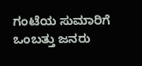ಗಂಟೆಯ ಸುಮಾರಿಗೆ ಒಂಬತ್ತು ಜನರು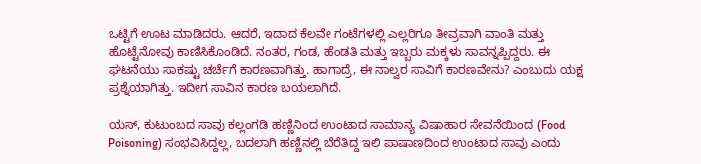ಒಟ್ಟಿಗೆ ಊಟ ಮಾಡಿದರು. ಆದರೆ, ಇದಾದ ಕೆಲವೇ ಗಂಟೆಗಳಲ್ಲಿ ಎಲ್ಲರಿಗೂ ತೀವ್ರವಾಗಿ ವಾಂತಿ ಮತ್ತು ಹೊಟ್ಟೆನೋವು ಕಾಣಿಸಿಕೊಂಡಿದೆ. ನಂತರ, ಗಂಡ, ಹೆಂಡತಿ ಮತ್ತು ಇಬ್ಬರು ಮಕ್ಕಳು ಸಾವನ್ನಪ್ಪಿದ್ದರು. ಈ ಘಟನೆಯು ಸಾಕಷ್ಟು ಚರ್ಚೆಗೆ ಕಾರಣವಾಗಿತ್ತು. ಹಾಗಾದ್ರೆ, ಈ ನಾಲ್ವರ ಸಾವಿಗೆ ಕಾರಣವೇನು? ಎಂಬುದು ಯಕ್ಷ ಪ್ರಶ್ನೆಯಾಗಿತ್ತು. ಇದೀಗ ಸಾವಿನ ಕಾರಣ ಬಯಲಾಗಿದೆ.

ಯಸ್, ಕುಟುಂಬದ ಸಾವು ಕಲ್ಲಂಗಡಿ ಹಣ್ಣಿನಿಂದ ಉಂಟಾದ ಸಾಮಾನ್ಯ ವಿಷಾಹಾರ ಸೇವನೆಯಿಂದ (Food Poisoning) ಸಂಭವಿಸಿದ್ದಲ್ಲ, ಬದಲಾಗಿ ಹಣ್ಣಿನಲ್ಲಿ ಬೆರೆತಿದ್ದ ಇಲಿ ಪಾಷಾಣದಿಂದ ಉಂಟಾದ ಸಾವು ಎಂದು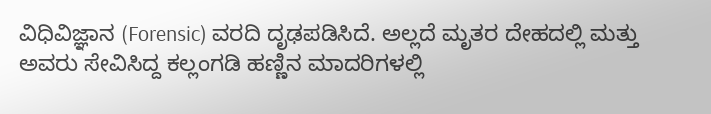ವಿಧಿವಿಜ್ಞಾನ (Forensic) ವರದಿ ದೃಢಪಡಿಸಿದೆ. ಅಲ್ಲದೆ ಮೃತರ ದೇಹದಲ್ಲಿ ಮತ್ತು ಅವರು ಸೇವಿಸಿದ್ದ ಕಲ್ಲಂಗಡಿ ಹಣ್ಣಿನ ಮಾದರಿಗಳಲ್ಲಿ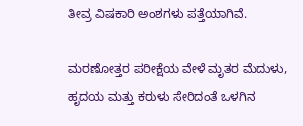ತೀವ್ರ ವಿಷಕಾರಿ ಅಂಶಗಳು ಪತ್ತೆಯಾಗಿವೆ.

ಮರಣೋತ್ತರ ಪರೀಕ್ಷೆಯ ವೇಳೆ ಮೃತರ ಮೆದುಳು, ಹೃದಯ ಮತ್ತು ಕರುಳು ಸೇರಿದಂತೆ ಒಳಗಿನ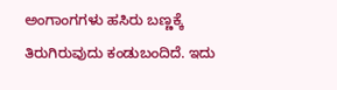ಅಂಗಾಂಗಗಳು ಹಸಿರು ಬಣ್ಣಕ್ಕೆ ತಿರುಗಿರುವುದು ಕಂಡುಬಂದಿದೆ. ಇದು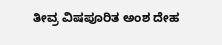ತೀವ್ರ ವಿಷಪೂರಿತ ಅಂಶ ದೇಹ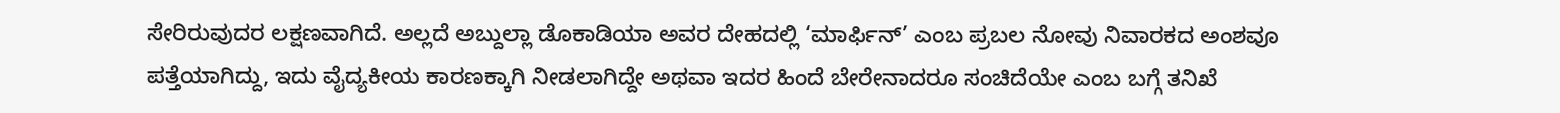ಸೇರಿರುವುದರ ಲಕ್ಷಣವಾಗಿದೆ. ಅಲ್ಲದೆ ಅಬ್ದುಲ್ಲಾ ಡೊಕಾಡಿಯಾ ಅವರ ದೇಹದಲ್ಲಿ ‘ಮಾರ್ಫಿನ್’ ಎಂಬ ಪ್ರಬಲ ನೋವು ನಿವಾರಕದ ಅಂಶವೂ ಪತ್ತೆಯಾಗಿದ್ದು, ಇದು ವೈದ್ಯಕೀಯ ಕಾರಣಕ್ಕಾಗಿ ನೀಡಲಾಗಿದ್ದೇ ಅಥವಾ ಇದರ ಹಿಂದೆ ಬೇರೇನಾದರೂ ಸಂಚಿದೆಯೇ ಎಂಬ ಬಗ್ಗೆ ತನಿಖೆ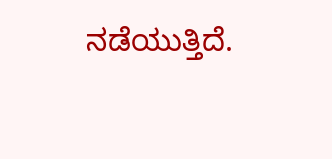ನಡೆಯುತ್ತಿದೆ.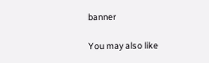banner

You may also like